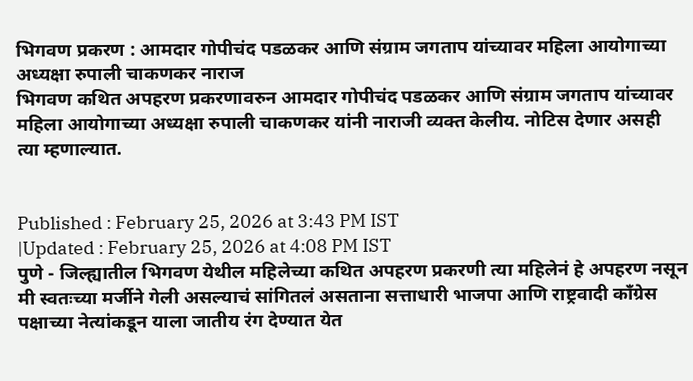भिगवण प्रकरण : आमदार गोपीचंद पडळकर आणि संग्राम जगताप यांच्यावर महिला आयोगाच्या अध्यक्षा रुपाली चाकणकर नाराज
भिगवण कथित अपहरण प्रकरणावरुन आमदार गोपीचंद पडळकर आणि संग्राम जगताप यांच्यावर महिला आयोगाच्या अध्यक्षा रुपाली चाकणकर यांनी नाराजी व्यक्त केलीय. नोटिस देणार असही त्या म्हणाल्यात.


Published : February 25, 2026 at 3:43 PM IST
|Updated : February 25, 2026 at 4:08 PM IST
पुणे - जिल्ह्यातील भिगवण येथील महिलेच्या कथित अपहरण प्रकरणी त्या महिलेनं हे अपहरण नसून मी स्वतःच्या मर्जीने गेली असल्याचं सांगितलं असताना सत्ताधारी भाजपा आणि राष्ट्रवादी काँग्रेस पक्षाच्या नेत्यांकडून याला जातीय रंग देण्यात येत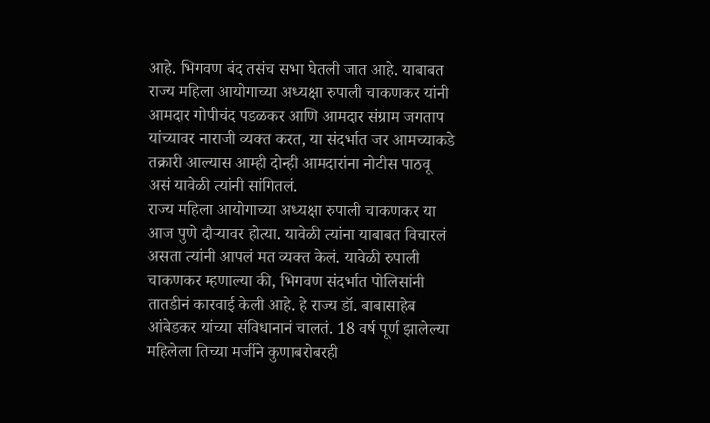आहे. भिगवण बंद तसंच सभा घेतली जात आहे. याबाबत राज्य महिला आयोगाच्या अध्यक्षा रुपाली चाकणकर यांनी आमदार गोपीचंद पडळकर आणि आमदार संग्राम जगताप यांच्यावर नाराजी व्यक्त करत, या संदर्भात जर आमच्याकडे तक्रारी आल्यास आम्ही दोन्ही आमदारांना नोटीस पाठवू असं यावेळी त्यांनी सांगितलं.
राज्य महिला आयोगाच्या अध्यक्षा रुपाली चाकणकर या आज पुणे दौऱ्यावर होत्या. यावेळी त्यांना याबाबत विचारलं असता त्यांनी आपलं मत व्यक्त केलं. यावेळी रुपाली चाकणकर म्हणाल्या की, भिगवण संदर्भात पोलिसांनी तातडीनं कारवाई केली आहे. हे राज्य डॉ. बाबासाहेब आंबेडकर यांच्या संविधानानं चालतं. 18 वर्ष पूर्ण झालेल्या महिलेला तिच्या मर्जीने कुणाबरोबरही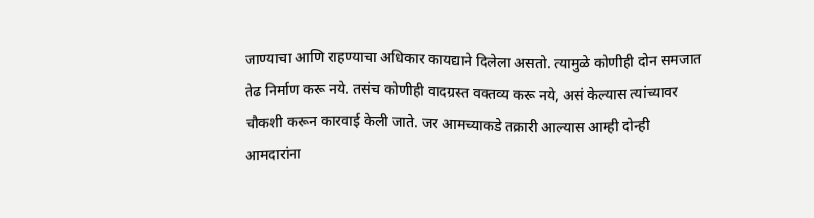जाण्याचा आणि राहण्याचा अधिकार कायद्याने दिलेला असतो. त्यामुळे कोणीही दोन समजात तेढ निर्माण करू नये. तसंच कोणीही वादग्रस्त वक्तव्य करू नये, असं केल्यास त्यांच्यावर चौकशी करून कारवाई केली जाते. जर आमच्याकडे तक्रारी आल्यास आम्ही दोन्ही आमदारांना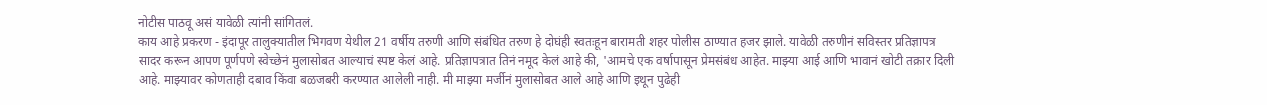नोटीस पाठवू असं यावेळी त्यांनी सांगितलं.
काय आहे प्रकरण - इंदापूर तालुक्यातील भिगवण येथील 21 वर्षीय तरुणी आणि संबंधित तरुण हे दोघंही स्वतःहून बारामती शहर पोलीस ठाण्यात हजर झाले. यावेळी तरुणीनं सविस्तर प्रतिज्ञापत्र सादर करून आपण पूर्णपणे स्वेच्छेनं मुलासोबत आल्याचं स्पष्ट केलं आहे. प्रतिज्ञापत्रात तिनं नमूद केलं आहे की, 'आमचे एक वर्षापासून प्रेमसंबंध आहेत. माझ्या आई आणि भावानं खोटी तक्रार दिली आहे. माझ्यावर कोणताही दबाव किंवा बळजबरी करण्यात आलेली नाही. मी माझ्या मर्जीनं मुलासोबत आले आहे आणि इथून पुढेही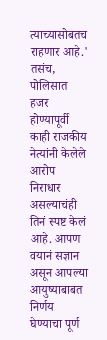त्याच्यासोबतच राहणार आहे.' तसंच, पोलिसात हजर होण्यापूर्वी काही राजकीय नेत्यांनी केलेले आरोप निराधार असल्याचंही तिनं स्पष्ट केलं आहे. आपण वयानं सज्ञान असून आपल्या आयुष्याबाबत निर्णय घेण्याचा पूर्ण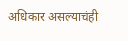अधिकार असल्याचंही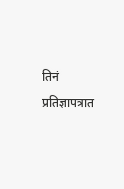तिनं प्रतिज्ञापत्रात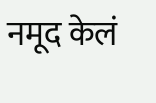नमूद केलं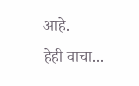आहे.
हेही वाचा...